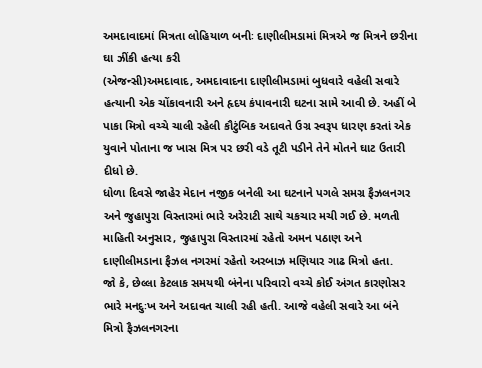અમદાવાદમાં મિત્રતા લોહિયાળ બનીઃ દાણીલીમડામાં મિત્રએ જ મિત્રને છરીના ઘા ઝીંકી હત્યા કરી
(એજન્સી)અમદાવાદ, અમદાવાદના દાણીલીમડામાં બુધવારે વહેલી સવારે હત્યાની એક ચોંકાવનારી અને હૃદય કંપાવનારી ઘટના સામે આવી છે. અહીં બે પાકા મિત્રો વચ્ચે ચાલી રહેલી કૌટુંબિક અદાવતે ઉગ્ર સ્વરૂપ ધારણ કરતાં એક યુવાને પોતાના જ ખાસ મિત્ર પર છરી વડે તૂટી પડીને તેને મોતને ઘાટ ઉતારી દીધો છે.
ધોળા દિવસે જાહેર મેદાન નજીક બનેલી આ ઘટનાને પગલે સમગ્ર ફૈઝલનગર અને જુહાપુરા વિસ્તારમાં ભારે અરેરાટી સાથે ચકચાર મચી ગઈ છે. મળતી માહિતી અનુસાર, જુહાપુરા વિસ્તારમાં રહેતો અમન પઠાણ અને દાણીલીમડાના ફૈઝલ નગરમાં રહેતો અરબાઝ મણિયાર ગાઢ મિત્રો હતા.
જો કે, છેલ્લા કેટલાક સમયથી બંનેના પરિવારો વચ્ચે કોઈ અંગત કારણોસર ભારે મનદુઃખ અને અદાવત ચાલી રહી હતી. આજે વહેલી સવારે આ બંને મિત્રો ફૈઝલનગરના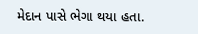મેદાન પાસે ભેગા થયા હતા.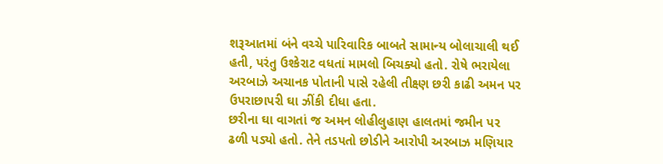શરૂઆતમાં બંને વચ્ચે પારિવારિક બાબતે સામાન્ય બોલાચાલી થઈ હતી, પરંતુ ઉશ્કેરાટ વધતાં મામલો બિચક્યો હતો. રોષે ભરાયેલા અરબાઝે અચાનક પોતાની પાસે રહેલી તીક્ષ્ણ છરી કાઢી અમન પર ઉપરાછાપરી ઘા ઝીંકી દીધા હતા.
છરીના ઘા વાગતાં જ અમન લોહીલુહાણ હાલતમાં જમીન પર ઢળી પડ્યો હતો. તેને તડપતો છોડીને આરોપી અરબાઝ મણિયાર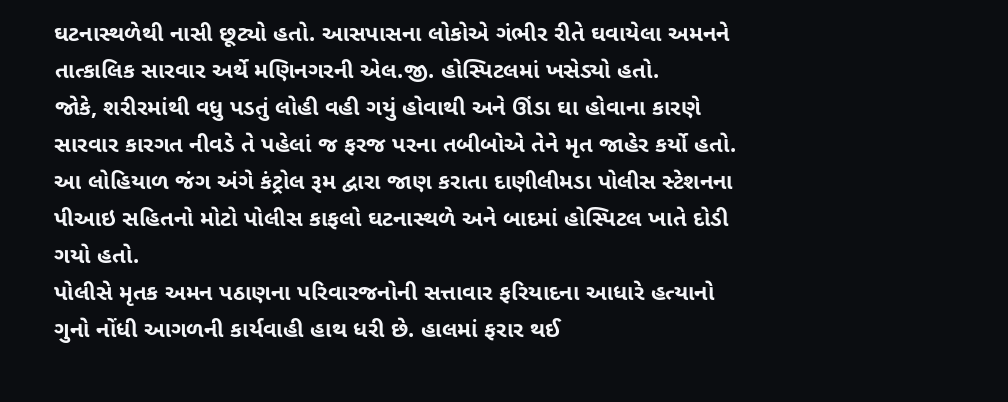ઘટનાસ્થળેથી નાસી છૂટ્યો હતો. આસપાસના લોકોએ ગંભીર રીતે ઘવાયેલા અમનને તાત્કાલિક સારવાર અર્થે મણિનગરની એલ.જી. હોસ્પિટલમાં ખસેડ્યો હતો.
જોકે, શરીરમાંથી વધુ પડતું લોહી વહી ગયું હોવાથી અને ઊંડા ઘા હોવાના કારણે સારવાર કારગત નીવડે તે પહેલાં જ ફરજ પરના તબીબોએ તેને મૃત જાહેર કર્યો હતો. આ લોહિયાળ જંગ અંગે કંટ્રોલ રૂમ દ્વારા જાણ કરાતા દાણીલીમડા પોલીસ સ્ટેશનના પીઆઇ સહિતનો મોટો પોલીસ કાફલો ઘટનાસ્થળે અને બાદમાં હોસ્પિટલ ખાતે દોડી ગયો હતો.
પોલીસે મૃતક અમન પઠાણના પરિવારજનોની સત્તાવાર ફરિયાદના આધારે હત્યાનો ગુનો નોંધી આગળની કાર્યવાહી હાથ ધરી છે. હાલમાં ફરાર થઈ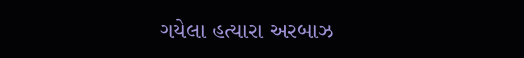ગયેલા હત્યારા અરબાઝ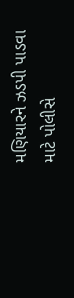મણિયારને ઝડપી પાડવા માટે પોલીસે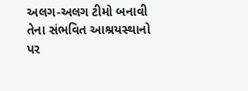અલગ-અલગ ટીમો બનાવી તેના સંભવિત આશ્રયસ્થાનો પર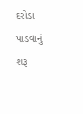દરોડા પાડવાનું શરૂ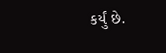કર્યું છે.